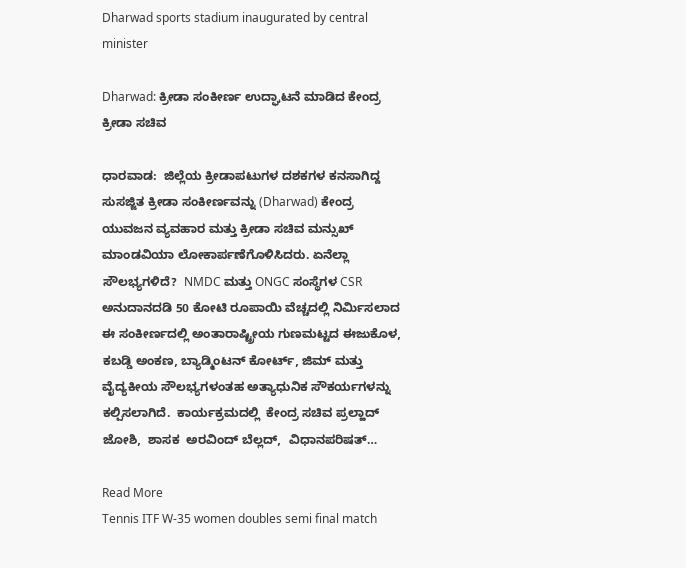Dharwad sports stadium inaugurated by central minister

Dharwad: ಕ್ರೀಡಾ ಸಂಕೀರ್ಣ ಉದ್ಘಾಟನೆ ಮಾಡಿದ ಕೇಂದ್ರ ಕ್ರೀಡಾ ಸಚಿವ

ಧಾರವಾಡ:  ಜಿಲ್ಲೆಯ ಕ್ರೀಡಾಪಟುಗಳ ದಶಕಗಳ ಕನಸಾಗಿದ್ದ  ಸುಸಜ್ಜಿತ ಕ್ರೀಡಾ ಸಂಕೀರ್ಣವನ್ನು (Dharwad) ಕೇಂದ್ರ  ಯುವಜನ ವ್ಯವಹಾರ ಮತ್ತು ಕ್ರೀಡಾ ಸಚಿವ ಮನ್ಸುಖ್ ಮಾಂಡವಿಯಾ ಲೋಕಾರ್ಪಣೆಗೊಳಿಸಿದರು. ಏನೆಲ್ಲಾ ಸೌಲಭ್ಯಗಳಿದೆ?  NMDC ಮತ್ತು ONGC ಸಂಸ್ಥೆಗಳ CSR ಅನುದಾನದಡಿ 50 ಕೋಟಿ ರೂಪಾಯಿ ವೆಚ್ಚದಲ್ಲಿ ನಿರ್ಮಿಸಲಾದ ಈ ಸಂಕೀರ್ಣದಲ್ಲಿ ಅಂತಾರಾಷ್ಟ್ರೀಯ ಗುಣಮಟ್ಟದ ಈಜುಕೊಳ, ಕಬಡ್ಡಿ ಅಂಕಣ, ಬ್ಯಾಡ್ಮಿಂಟನ್ ಕೋರ್ಟ್, ಜಿಮ್ ಮತ್ತು ವೈದ್ಯಕೀಯ ಸೌಲಭ್ಯಗಳಂತಹ ಅತ್ಯಾಧುನಿಕ ಸೌಕರ್ಯಗಳನ್ನು ಕಲ್ಪಿಸಲಾಗಿದೆ.  ಕಾರ್ಯಕ್ರಮದಲ್ಲಿ  ಕೇಂದ್ರ ಸಚಿವ ಪ್ರಲ್ಹಾದ್ ಜೋಶಿ,  ಶಾಸಕ  ಅರವಿಂದ್ ಬೆಲ್ಲದ್,  ವಿಧಾನಪರಿಷತ್…

Read More
Tennis ITF W-35 women doubles semi final match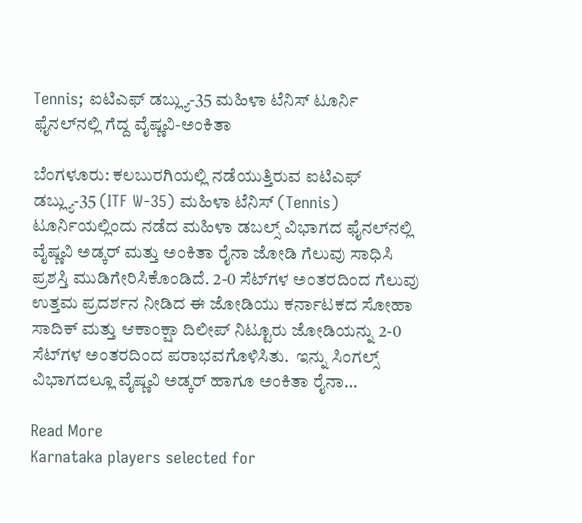Tennis; ಐಟಿಎಫ್ ಡಬ್ಲ್ಯು-35 ಮಹಿಳಾ ಟೆನಿಸ್ ಟೂರ್ನಿ ಫೈನಲ್‌ನಲ್ಲಿ ಗೆದ್ದ ವೈಷ್ಣವಿ-ಅಂಕಿತಾ

ಬೆಂಗಳೂರು: ಕಲಬುರಗಿಯಲ್ಲಿ ನಡೆಯುತ್ತಿರುವ ಐಟಿಎಫ್ ಡಬ್ಲ್ಯು-35 (ITF W-35) ಮಹಿಳಾ ಟೆನಿಸ್ (Tennis) ಟೂರ್ನಿಯಲ್ಲಿಂದು ನಡೆದ ಮಹಿಳಾ ಡಬಲ್ಸ್ ವಿಭಾಗದ‌ ಫೈನಲ್‌ನಲ್ಲಿ ವೈಷ್ಣವಿ ಅಡ್ಕರ್ ಮತ್ತು ಅಂಕಿತಾ ರೈನಾ ಜೋಡಿ ಗೆಲುವು ಸಾಧಿಸಿ ಪ್ರಶಸ್ತಿ ಮುಡಿಗೇರಿಸಿಕೊಂಡಿದೆ. 2-0 ಸೆಟ್‌ಗಳ ಅಂತರದಿಂದ ಗೆಲುವು  ಉತ್ತಮ ಪ್ರದರ್ಶನ ನೀಡಿದ ಈ ಜೋಡಿಯು ಕರ್ನಾಟಕದ ಸೋಹಾ ಸಾದಿಕ್ ಮತ್ತು ಆಕಾಂಕ್ಷಾ ದಿಲೀಪ್ ನಿಟ್ಟೂರು ಜೋಡಿಯನ್ನು 2-0 ಸೆಟ್‌ಗಳ ಅಂತರದಿಂದ ಪರಾಭವಗೊಳಿಸಿತು.  ಇನ್ನು ಸಿಂಗಲ್ಸ್ ವಿಭಾಗದಲ್ಲೂ ವೈಷ್ಣವಿ ಅಡ್ಕರ್ ಹಾಗೂ ಅಂಕಿತಾ ರೈನಾ…

Read More
Karnataka players selected for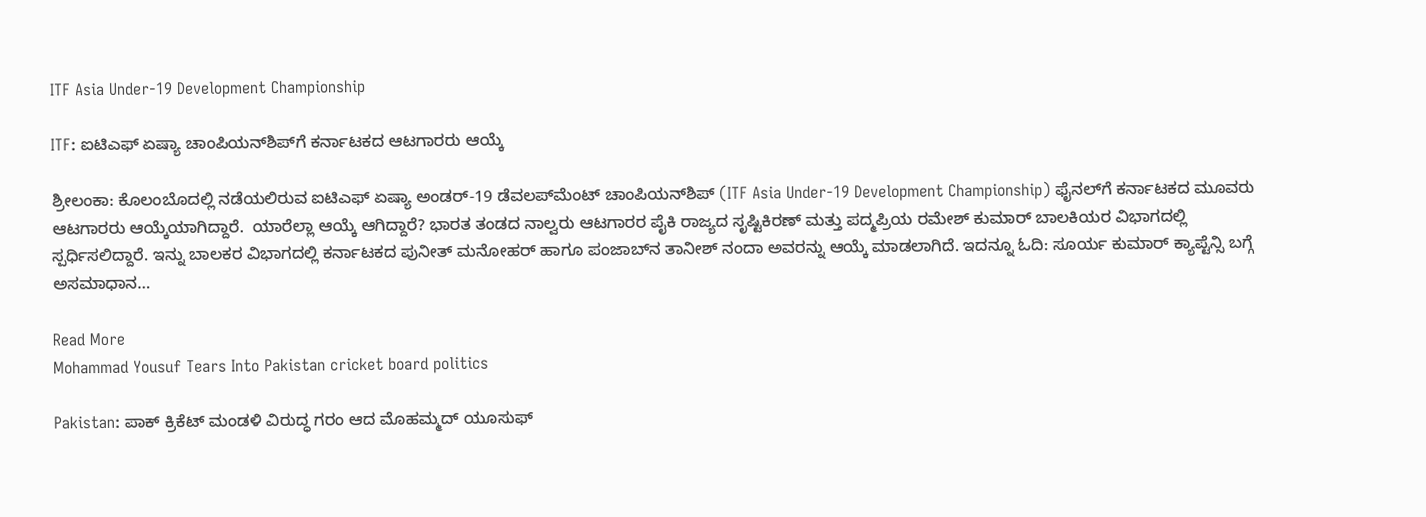ITF Asia Under-19 Development Championship

ITF: ಐಟಿಎಫ್ ಏಷ್ಯಾ ಚಾಂಪಿಯನ್‌ಶಿಪ್‌ಗೆ ಕರ್ನಾಟಕದ ಆಟಗಾರರು ಆಯ್ಕೆ

ಶ್ರೀಲಂಕಾ: ಕೊಲಂಬೊದಲ್ಲಿ ನಡೆಯಲಿರುವ ಐಟಿಎಫ್ ಏಷ್ಯಾ ಅಂಡರ್-19 ಡೆವಲಪ್‌ಮೆಂಟ್ ಚಾಂಪಿಯನ್‌ಶಿಪ್ (ITF Asia Under-19 Development Championship) ಫೈನಲ್‌ಗೆ ಕರ್ನಾಟಕದ ಮೂವರು ಆಟಗಾರರು ಆಯ್ಕೆಯಾಗಿದ್ದಾರೆ.  ಯಾರೆಲ್ಲಾ ಆಯ್ಕೆ ಆಗಿದ್ದಾರೆ? ಭಾರತ ತಂಡದ ನಾಲ್ವರು ಆಟಗಾರರ ಪೈಕಿ ರಾಜ್ಯದ ಸೃಷ್ಟಿಕಿರಣ್ ಮತ್ತು ಪದ್ಮಪ್ರಿಯ ರಮೇಶ್ ಕುಮಾರ್ ಬಾಲಕಿಯರ ವಿಭಾಗದಲ್ಲಿ ಸ್ಪರ್ಧಿಸಲಿದ್ದಾರೆ. ಇನ್ನು ಬಾಲಕರ ವಿಭಾಗದಲ್ಲಿ ಕರ್ನಾಟಕದ ಪುನೀತ್ ಮನೋಹರ್ ಹಾಗೂ ಪಂಜಾಬ್‌ನ ತಾನೀಶ್ ನಂದಾ ಅವರನ್ನು ಆಯ್ಕೆ ಮಾಡಲಾಗಿದೆ. ಇದನ್ನೂ ಓದಿ: ಸೂರ್ಯ ಕುಮಾರ್‌ ಕ್ಯಾಪ್ಟೆನ್ಸಿ ಬಗ್ಗೆ ಅಸಮಾಧಾನ…

Read More
Mohammad Yousuf Tears Into Pakistan cricket board politics

Pakistan: ಪಾಕ್‌ ಕ್ರಿಕೆಟ್‌ ಮಂಡಳಿ ವಿರುದ್ಧ ಗರಂ ಆದ ಮೊಹಮ್ಮದ್ ಯೂಸುಫ್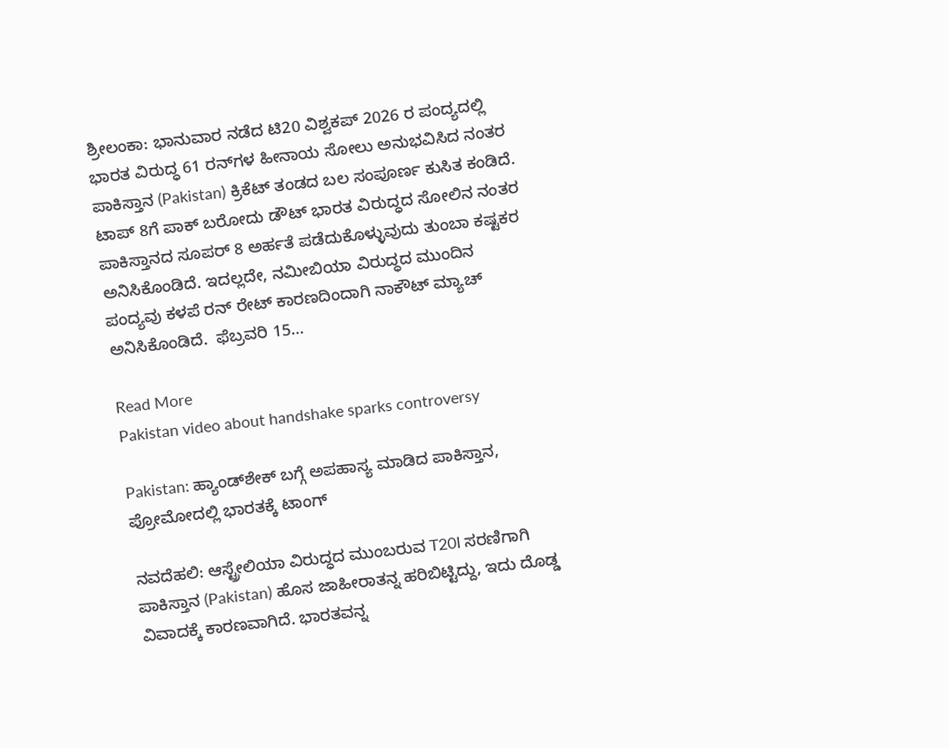ಶ್ರೀಲಂಕಾ: ಭಾನುವಾರ ನಡೆದ ಟಿ20 ವಿಶ್ವಕಪ್ 2026 ರ ಪಂದ್ಯದಲ್ಲಿ ಭಾರತ ವಿರುದ್ಧ 61 ರನ್‌ಗಳ ಹೀನಾಯ ಸೋಲು ಅನುಭವಿಸಿದ ನಂತರ ಪಾಕಿಸ್ತಾನ (Pakistan) ಕ್ರಿಕೆಟ್‌ ತಂಡದ ಬಲ ಸಂಪೂರ್ಣ ಕುಸಿತ ಕಂಡಿದೆ. ಟಾಪ್‌ 8ಗೆ ಪಾಕ್‌ ಬರೋದು ಡೌಟ್‌ ಭಾರತ ವಿರುದ್ಧದ ಸೋಲಿನ ನಂತರ ಪಾಕಿಸ್ತಾನದ ಸೂಪರ್ 8 ಅರ್ಹತೆ ಪಡೆದುಕೊಳ್ಳುವುದು ತುಂಬಾ ಕಷ್ಟಕರ ಅನಿಸಿಕೊಂಡಿದೆ. ಇದಲ್ಲದೇ, ನಮೀಬಿಯಾ ವಿರುದ್ಧದ ಮುಂದಿನ ಪಂದ್ಯವು ಕಳಪೆ ರನ್ ರೇಟ್ ಕಾರಣದಿಂದಾಗಿ ನಾಕೌಟ್ ಮ್ಯಾಚ್‌ ಅನಿಸಿಕೊಂಡಿದೆ.  ಫೆಬ್ರವರಿ 15…

Read More
Pakistan video about handshake sparks controversy

Pakistan: ಹ್ಯಾಂಡ್‌ಶೇಕ್ ಬಗ್ಗೆ ಅಪಹಾಸ್ಯ ಮಾಡಿದ ಪಾಕಿಸ್ತಾನ, ಪ್ರೋಮೋದಲ್ಲಿ ಭಾರತಕ್ಕೆ ಟಾಂಗ್

ನವದೆಹಲಿ: ಆಸ್ಟ್ರೇಲಿಯಾ ವಿರುದ್ಧದ ಮುಂಬರುವ T20I ಸರಣಿಗಾಗಿ ಪಾಕಿಸ್ತಾನ (Pakistan) ಹೊಸ ಜಾಹೀರಾತನ್ನ ಹರಿಬಿಟ್ಟಿದ್ದು, ಇದು ದೊಡ್ಡ ವಿವಾದಕ್ಕೆ ಕಾರಣವಾಗಿದೆ. ಭಾರತವನ್ನ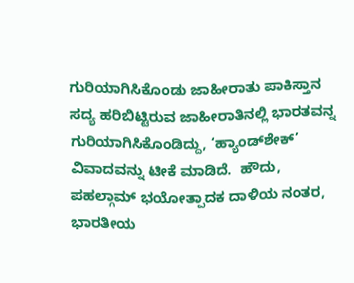ಗುರಿಯಾಗಿಸಿಕೊಂಡು ಜಾಹೀರಾತು ಪಾಕಿಸ್ತಾನ ಸದ್ಯ ಹರಿಬಿಟ್ಟಿರುವ ಜಾಹೀರಾತಿನಲ್ಲಿ ಭಾರತವನ್ನ ಗುರಿಯಾಗಿಸಿಕೊಂಡಿದ್ದು, ‘ಹ್ಯಾಂಡ್‌ಶೇಕ್’ ವಿವಾದವನ್ನು ಟೀಕೆ ಮಾಡಿದೆ.  ಹೌದು, ಪಹಲ್ಗಾಮ್ ಭಯೋತ್ಪಾದಕ ದಾಳಿಯ ನಂತರ, ಭಾರತೀಯ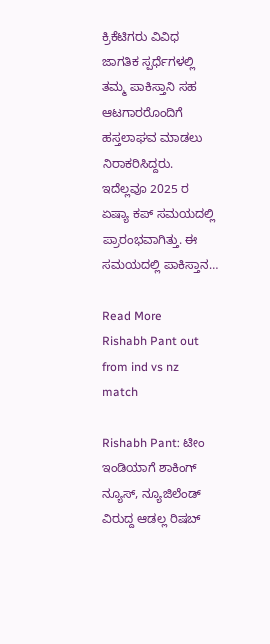ಕ್ರಿಕೆಟಿಗರು ವಿವಿಧ ಜಾಗತಿಕ ಸ್ಪರ್ಧೆಗಳಲ್ಲಿ ತಮ್ಮ ಪಾಕಿಸ್ತಾನಿ ಸಹ ಆಟಗಾರರೊಂದಿಗೆ ಹಸ್ತಲಾಘವ ಮಾಡಲು ನಿರಾಕರಿಸಿದ್ದರು. ಇದೆಲ್ಲವೂ 2025 ರ ಏಷ್ಯಾ ಕಪ್ ಸಮಯದಲ್ಲಿ ಪ್ರಾರಂಭವಾಗಿತ್ತು. ಈ ಸಮಯದಲ್ಲಿ ಪಾಕಿಸ್ತಾನ…

Read More
Rishabh Pant out from ind vs nz match

Rishabh Pant: ಟೀಂ ಇಂಡಿಯಾಗೆ ಶಾಕಿಂಗ್‌ ನ್ಯೂಸ್‌, ನ್ಯೂಜಿಲೆಂಡ್‌ ವಿರುದ್ದ ಆಡಲ್ಲ ರಿಷಬ್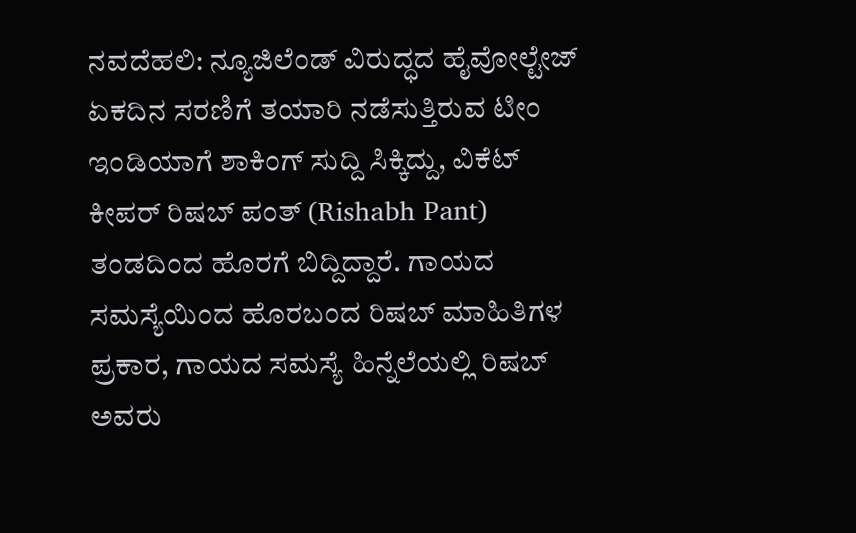ನವದೆಹಲಿ: ನ್ಯೂಜಿಲೆಂಡ್ ವಿರುದ್ಧದ ಹೈವೋಲ್ಟೇಜ್ ಏಕದಿನ ಸರಣಿಗೆ ತಯಾರಿ ನಡೆಸುತ್ತಿರುವ ಟೀಂ ಇಂಡಿಯಾಗೆ ಶಾಕಿಂಗ್‌ ಸುದ್ದಿ ಸಿಕ್ಕಿದ್ದು, ವಿಕೆಟ್‌ ಕೀಪರ್‌ ರಿಷಬ್‌ ಪಂತ್‌ (Rishabh Pant) ತಂಡದಿಂದ ಹೊರಗೆ ಬಿದ್ದಿದ್ದಾರೆ. ಗಾಯದ ಸಮಸ್ಯೆಯಿಂದ ಹೊರಬಂದ ರಿಷಬ್‌ ಮಾಹಿತಿಗಳ ಪ್ರಕಾರ, ಗಾಯದ ಸಮಸ್ಯೆ ಹಿನ್ನೆಲೆಯಲ್ಲಿ ರಿಷಬ್‌ ಅವರು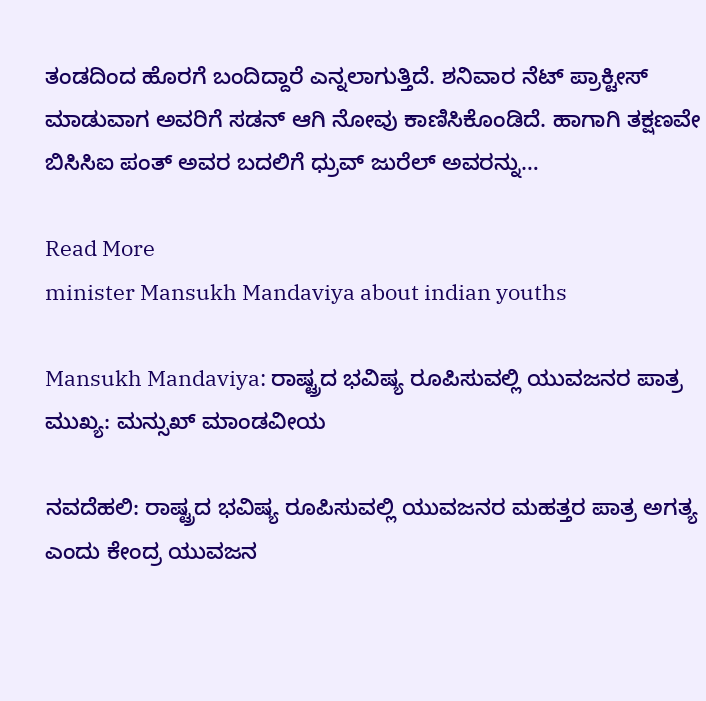ತಂಡದಿಂದ ಹೊರಗೆ ಬಂದಿದ್ದಾರೆ ಎನ್ನಲಾಗುತ್ತಿದೆ. ಶನಿವಾರ ನೆಟ್‌ ಪ್ರಾಕ್ಟೀಸ್‌ ಮಾಡುವಾಗ ಅವರಿಗೆ ಸಡನ್‌ ಆಗಿ ನೋವು ಕಾಣಿಸಿಕೊಂಡಿದೆ. ಹಾಗಾಗಿ ತಕ್ಷಣವೇ ಬಿಸಿಸಿಐ ಪಂತ್‌ ಅವರ ಬದಲಿಗೆ ಧ್ರುವ್ ಜುರೆಲ್ ಅವರನ್ನು…

Read More
minister Mansukh Mandaviya about indian youths

Mansukh Mandaviya: ರಾಷ್ಟ್ರದ ಭವಿಷ್ಯ ರೂಪಿಸುವಲ್ಲಿ ಯುವಜನರ ಪಾತ್ರ ಮುಖ್ಯ: ಮನ್ಸುಖ್ ಮಾಂಡವೀಯ

ನವದೆಹಲಿ: ರಾಷ್ಟ್ರದ ಭವಿಷ್ಯ ರೂಪಿಸುವಲ್ಲಿ ಯುವಜನರ ಮಹತ್ತರ ಪಾತ್ರ ಅಗತ್ಯ ಎಂದು ಕೇಂದ್ರ ಯುವಜನ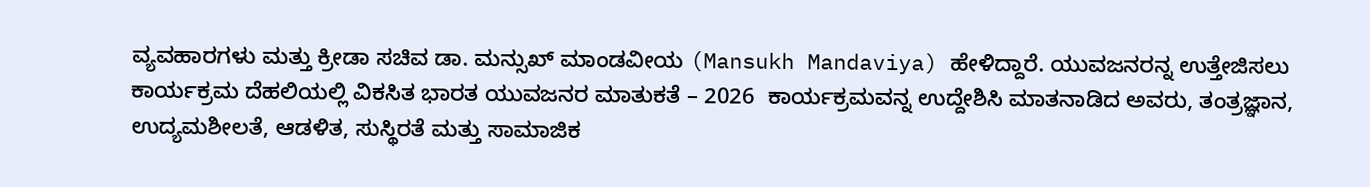ವ್ಯವಹಾರಗಳು ಮತ್ತು ಕ್ರೀಡಾ ಸಚಿವ ಡಾ. ಮನ್ಸುಖ್ ಮಾಂಡವೀಯ (Mansukh Mandaviya) ಹೇಳಿದ್ದಾರೆ. ಯುವಜನರನ್ನ ಉತ್ತೇಜಿಸಲು ಕಾರ್ಯಕ್ರಮ ದೆಹಲಿಯಲ್ಲಿ ವಿಕಸಿತ ಭಾರತ ಯುವಜನರ ಮಾತುಕತೆ – 2026  ಕಾರ್ಯಕ್ರಮವನ್ನ ಉದ್ದೇಶಿಸಿ ಮಾತನಾಡಿದ ಅವರು, ತಂತ್ರಜ್ಞಾನ, ಉದ್ಯಮಶೀಲತೆ, ಆಡಳಿತ, ಸುಸ್ಥಿರತೆ ಮತ್ತು ಸಾಮಾಜಿಕ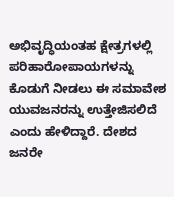ಅಭಿವೃದ್ಧಿಯಂತಹ ಕ್ಷೇತ್ರಗಳಲ್ಲಿ ಪರಿಹಾರೋಪಾಯಗಳನ್ನು ಕೊಡುಗೆ ನೀಡಲು ಈ ಸಮಾವೇಶ ಯುವಜನರನ್ನು ಉತ್ತೇಜಿಸಲಿದೆ ಎಂದು ಹೇಳಿದ್ದಾರೆ. ದೇಶದ ಜನರೇ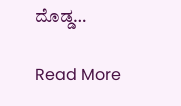ದೊಡ್ಡ…

Read More